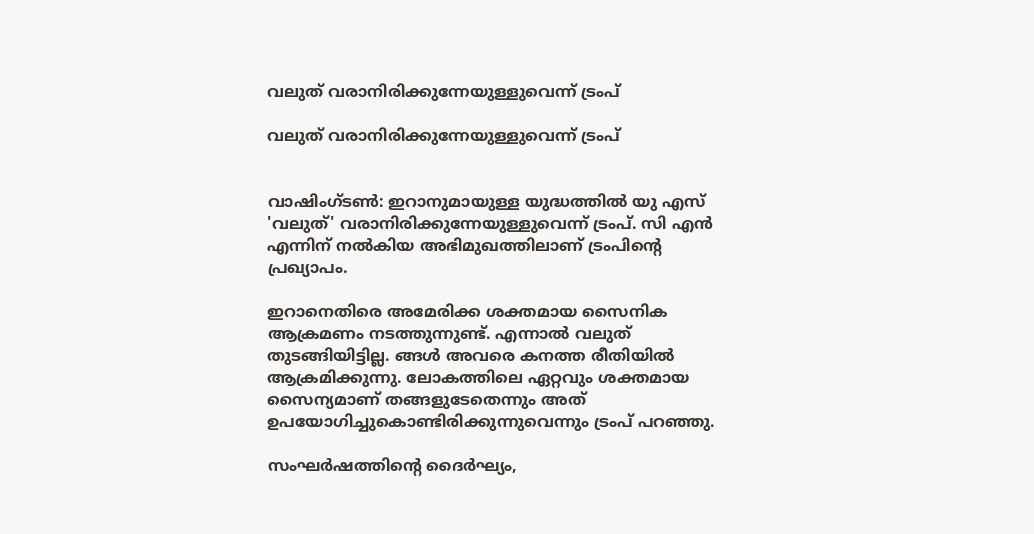വലുത് വരാനിരിക്കുന്നേയുള്ളുവെന്ന് ട്രംപ്

വലുത് വരാനിരിക്കുന്നേയുള്ളുവെന്ന് ട്രംപ്


വാഷിംഗ്ടണ്‍: ഇറാനുമായുള്ള യുദ്ധത്തില്‍ യു എസ് 'വലുത്' വരാനിരിക്കുന്നേയുള്ളുവെന്ന് ട്രംപ്. സി എന്‍ എന്നിന് നല്‍കിയ അഭിമുഖത്തിലാണ് ട്രംപിന്റെ പ്രഖ്യാപം.

ഇറാനെതിരെ അമേരിക്ക ശക്തമായ സൈനിക ആക്രമണം നടത്തുന്നുണ്ട്. എന്നാല്‍ വലുത് തുടങ്ങിയിട്ടില്ല. ങ്ങള്‍ അവരെ കനത്ത രീതിയില്‍ ആക്രമിക്കുന്നു. ലോകത്തിലെ ഏറ്റവും ശക്തമായ സൈന്യമാണ് തങ്ങളുടേതെന്നും അത് ഉപയോഗിച്ചുകൊണ്ടിരിക്കുന്നുവെന്നും ട്രംപ് പറഞ്ഞു.

സംഘര്‍ഷത്തിന്റെ ദൈര്‍ഘ്യം,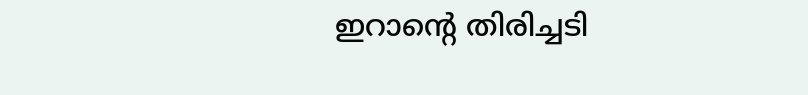ഇറാന്റെ തിരിച്ചടി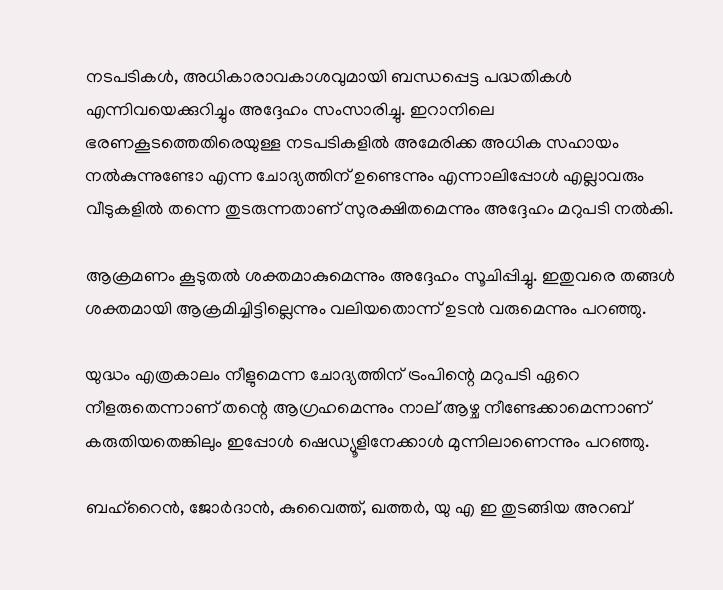നടപടികള്‍, അധികാരാവകാശവുമായി ബന്ധപ്പെട്ട പദ്ധതികള്‍ എന്നിവയെക്കുറിച്ചും അദ്ദേഹം സംസാരിച്ചു. ഇറാനിലെ ഭരണകൂടത്തെതിരെയുള്ള നടപടികളില്‍ അമേരിക്ക അധിക സഹായം നല്‍കുന്നുണ്ടോ എന്ന ചോദ്യത്തിന് ഉണ്ടെന്നും എന്നാലിപ്പോള്‍ എല്ലാവരും വീടുകളില്‍ തന്നെ തുടരുന്നതാണ് സുരക്ഷിതമെന്നും അദ്ദേഹം മറുപടി നല്‍കി.

ആക്രമണം കൂടുതല്‍ ശക്തമാകുമെന്നും അദ്ദേഹം സൂചിപ്പിച്ചു. ഇതുവരെ തങ്ങള്‍ ശക്തമായി ആക്രമിച്ചിട്ടില്ലെന്നും വലിയതൊന്ന് ഉടന്‍ വരുമെന്നും പറഞ്ഞു.

യുദ്ധം എത്രകാലം നീളുമെന്ന ചോദ്യത്തിന് ട്രംപിന്റെ മറുപടി ഏറെ നീളരുതെന്നാണ് തന്റെ ആഗ്രഹമെന്നും നാല് ആഴ്ച നീണ്ടേക്കാമെന്നാണ് കരുതിയതെങ്കിലും ഇപ്പോള്‍ ഷെഡ്യൂളിനേക്കാള്‍ മുന്നിലാണെന്നും പറഞ്ഞു.

ബഹ്‌റൈന്‍, ജോര്‍ദാന്‍, കുവൈത്ത്, ഖത്തര്‍, യു എ ഇ തുടങ്ങിയ അറബ്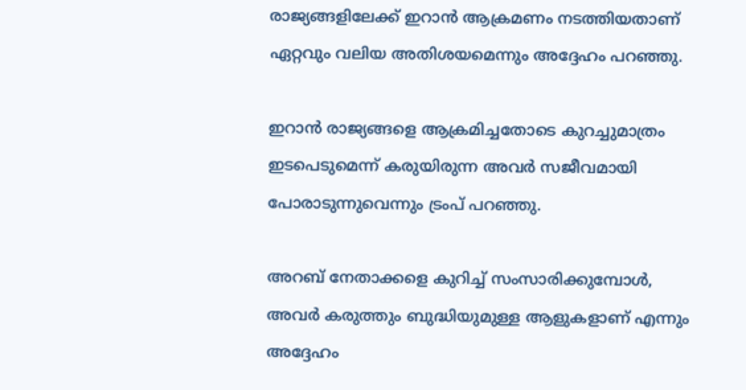രാജ്യങ്ങളിലേക്ക് ഇറാന്‍ ആക്രമണം നടത്തിയതാണ് ഏറ്റവും വലിയ അതിശയമെന്നും അദ്ദേഹം പറഞ്ഞു.

ഇറാന്‍ രാജ്യങ്ങളെ ആക്രമിച്ചതോടെ കുറച്ചുമാത്രം ഇടപെടുമെന്ന് കരുയിരുന്ന അവര്‍ സജീവമായി പോരാടുന്നുവെന്നും ട്രംപ് പറഞ്ഞു.

അറബ് നേതാക്കളെ കുറിച്ച് സംസാരിക്കുമ്പോള്‍, അവര്‍ കരുത്തും ബുദ്ധിയുമുള്ള ആളുകളാണ് എന്നും അദ്ദേഹം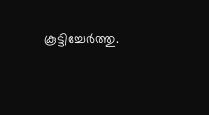കൂട്ടിച്ചേര്‍ത്തു.